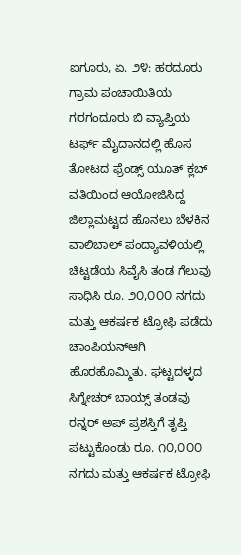ಐಗೂರು, ಏ. ೨೪: ಹರದೂರು ಗ್ರಾಮ ಪಂಚಾಯಿತಿಯ ಗರಗಂದೂರು ಬಿ ವ್ಯಾಪ್ತಿಯ ಟರ್ಫ್ ಮೈದಾನದಲ್ಲಿ ಹೊಸ ತೋಟದ ಫ್ರೆಂಡ್ಸ್ ಯೂತ್ ಕ್ಲಬ್ ವತಿಯಿಂದ ಆಯೋಜಿಸಿದ್ದ ಜಿಲ್ಲಾಮಟ್ಟದ ಹೊನಲು ಬೆಳಕಿನ ವಾಲಿಬಾಲ್ ಪಂದ್ಯಾವಳಿಯಲ್ಲಿ ಚಿಟ್ಟಡೆಯ ಸಿವೈಸಿ ತಂಡ ಗೆಲುವು ಸಾಧಿಸಿ ರೂ. ೨೦,೦೦೦ ನಗದು ಮತ್ತು ಆಕರ್ಷಕ ಟ್ರೋಫಿ ಪಡೆದು ಚಾಂಪಿಯನ್ಆಗಿ ಹೊರಹೊಮ್ಮಿತು. ಘಟ್ಟದಳ್ಳದ ಸಿಗ್ನೇಚರ್ ಬಾಯ್ಸ್ ತಂಡವು ರನ್ನರ್ ಅಪ್ ಪ್ರಶಸ್ತಿಗೆ ತೃಪ್ತಿ ಪಟ್ಟುಕೊಂಡು ರೂ. ೧೦,೦೦೦ ನಗದು ಮತ್ತು ಆಕರ್ಷಕ ಟ್ರೋಫಿ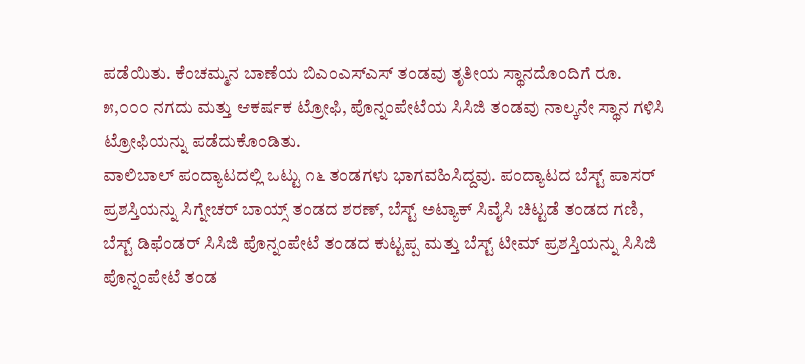ಪಡೆಯಿತು. ಕೆಂಚಮ್ಮನ ಬಾಣೆಯ ಬಿಎಂಎಸ್ಎಸ್ ತಂಡವು ತೃತೀಯ ಸ್ಥಾನದೊಂದಿಗೆ ರೂ. ೫,೦೦೦ ನಗದು ಮತ್ತು ಆಕರ್ಷಕ ಟ್ರೋಫಿ, ಪೊನ್ನಂಪೇಟೆಯ ಸಿಸಿಜಿ ತಂಡವು ನಾಲ್ಕನೇ ಸ್ಥಾನ ಗಳಿಸಿ ಟ್ರೋಫಿಯನ್ನು ಪಡೆದುಕೊಂಡಿತು.
ವಾಲಿಬಾಲ್ ಪಂದ್ಯಾಟದಲ್ಲಿ ಒಟ್ಟು ೧೬ ತಂಡಗಳು ಭಾಗವಹಿಸಿದ್ದವು. ಪಂದ್ಯಾಟದ ಬೆಸ್ಟ್ ಪಾಸರ್ ಪ್ರಶಸ್ತಿಯನ್ನು ಸಿಗ್ನೇಚರ್ ಬಾಯ್ಸ್ ತಂಡದ ಶರಣ್, ಬೆಸ್ಟ್ ಅಟ್ಯಾಕ್ ಸಿವೈಸಿ ಚಿಟ್ಟಡೆ ತಂಡದ ಗಣಿ, ಬೆಸ್ಟ್ ಡಿಫೆಂಡರ್ ಸಿಸಿಜಿ ಪೊನ್ನಂಪೇಟೆ ತಂಡದ ಕುಟ್ಟಪ್ಪ ಮತ್ತು ಬೆಸ್ಟ್ ಟೀಮ್ ಪ್ರಶಸ್ತಿಯನ್ನು ಸಿಸಿಜಿ ಪೊನ್ನಂಪೇಟೆ ತಂಡ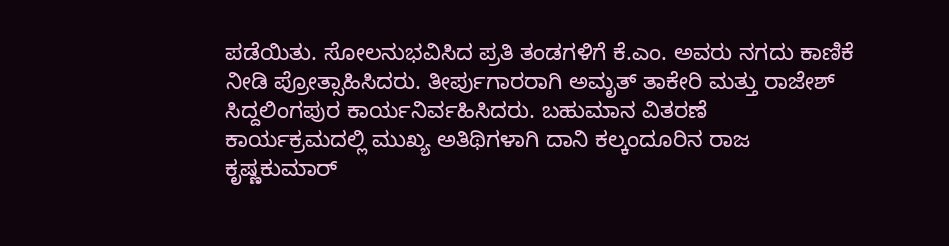ಪಡೆಯಿತು. ಸೋಲನುಭವಿಸಿದ ಪ್ರತಿ ತಂಡಗಳಿಗೆ ಕೆ.ಎಂ. ಅವರು ನಗದು ಕಾಣಿಕೆ ನೀಡಿ ಪ್ರೋತ್ಸಾಹಿಸಿದರು. ತೀರ್ಪುಗಾರರಾಗಿ ಅಮೃತ್ ತಾಕೇರಿ ಮತ್ತು ರಾಜೇಶ್ ಸಿದ್ದಲಿಂಗಪುರ ಕಾರ್ಯನಿರ್ವಹಿಸಿದರು. ಬಹುಮಾನ ವಿತರಣೆ ಕಾರ್ಯಕ್ರಮದಲ್ಲಿ ಮುಖ್ಯ ಅತಿಥಿಗಳಾಗಿ ದಾನಿ ಕಲ್ಕಂದೂರಿನ ರಾಜ ಕೃಷ್ಣಕುಮಾರ್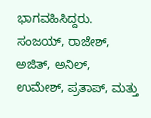ಭಾಗವಹಿಸಿದ್ದರು. ಸಂಜಯ್, ರಾಜೇಶ್, ಅಜಿತ್, ಅನಿಲ್, ಉಮೇಶ್, ಪ್ರತಾಪ್, ಮತ್ತು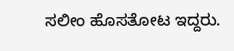ಸಲೀಂ ಹೊಸತೋಟ ಇದ್ದರು.